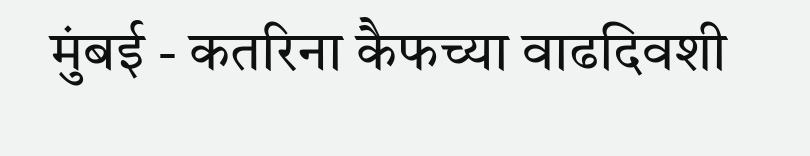मुंबई - कतरिना कैफच्या वाढदिवशी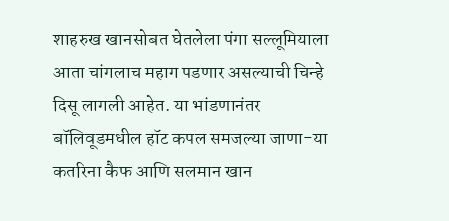शाहरुख खानसोबत घेतलेला पंगा सल्लूमियाला आता चांगलाच महाग पडणार असल्याची चिन्हे दिसू लागली आहेत. या भांडणानंतर बॉलिवूडमधील हॉट कपल समजल्या जाणा-या कतरिना कैफ आणि सलमान खान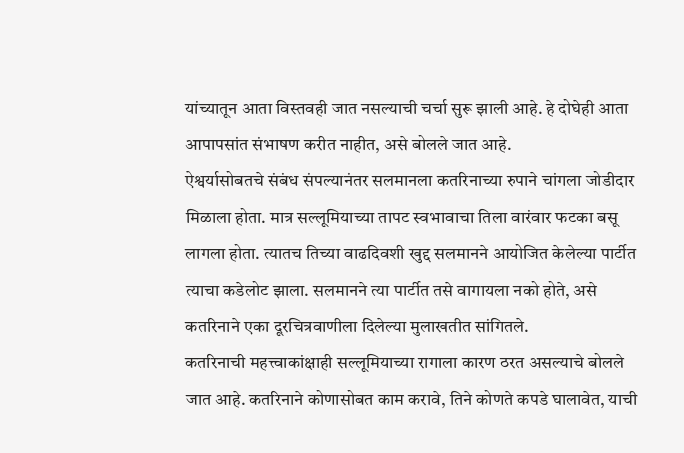यांच्यातून आता विस्तवही जात नसल्याची चर्चा सुरू झाली आहे. हे दोघेही आता आपापसांत संभाषण करीत नाहीत, असे बोलले जात आहे.
ऐश्वर्यासोबतचे संबंध संपल्यानंतर सलमानला कतरिनाच्या रुपाने चांगला जोडीदार मिळाला होता. मात्र सल्लूमियाच्या तापट स्वभावाचा तिला वारंवार फटका बसू लागला होता. त्यातच तिच्या वाढदिवशी खुद्द सलमानने आयोजित केलेल्या पार्टीत त्याचा कडेलोट झाला. सलमानने त्या पार्टीत तसे वागायला नको होते, असे कतरिनाने एका दूरचित्रवाणीला दिलेल्या मुलाखतीत सांगितले.
कतरिनाची महत्त्वाकांक्षाही सल्लूमियाच्या रागाला कारण ठरत असल्याचे बोलले जात आहे. कतरिनाने कोणासोबत काम करावे, तिने कोणते कपडे घालावेत, याची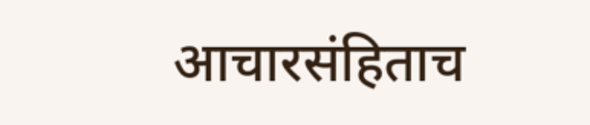आचारसंहिताच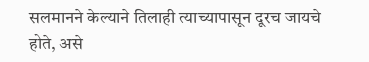सलमानने केल्याने तिलाही त्याच्यापासून दूरच जायचे होते, असे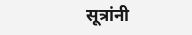सूत्रांनी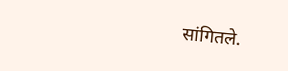सांगितले.